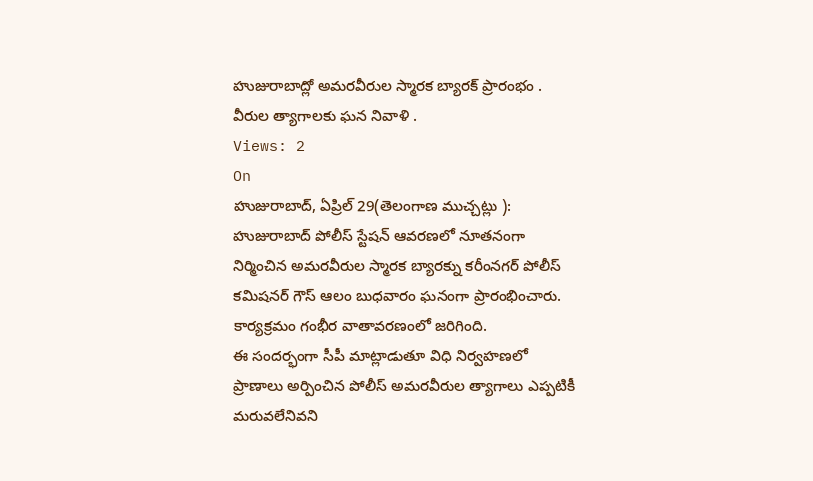హుజురాబాద్లో అమరవీరుల స్మారక బ్యారక్ ప్రారంభం .
వీరుల త్యాగాలకు ఘన నివాళి .
Views: 2
On
హుజురాబాద్, ఏప్రిల్ 29(తెలంగాణ ముచ్చట్లు ):
హుజురాబాద్ పోలీస్ స్టేషన్ ఆవరణలో నూతనంగా నిర్మించిన అమరవీరుల స్మారక బ్యారక్ను కరీంనగర్ పోలీస్ కమిషనర్ గౌస్ ఆలం బుధవారం ఘనంగా ప్రారంభించారు. కార్యక్రమం గంభీర వాతావరణంలో జరిగింది.
ఈ సందర్భంగా సీపీ మాట్లాడుతూ విధి నిర్వహణలో ప్రాణాలు అర్పించిన పోలీస్ అమరవీరుల త్యాగాలు ఎప్పటికీ మరువలేనివని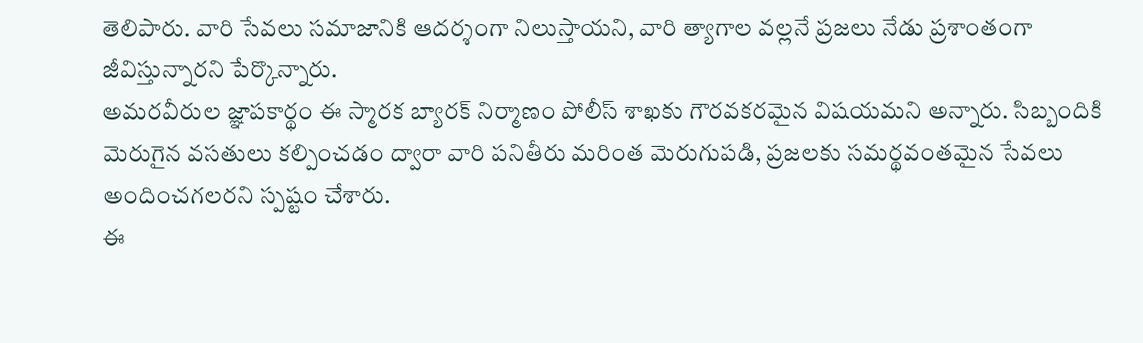తెలిపారు. వారి సేవలు సమాజానికి ఆదర్శంగా నిలుస్తాయని, వారి త్యాగాల వల్లనే ప్రజలు నేడు ప్రశాంతంగా జీవిస్తున్నారని పేర్కొన్నారు.
అమరవీరుల జ్ఞాపకార్థం ఈ స్మారక బ్యారక్ నిర్మాణం పోలీస్ శాఖకు గౌరవకరమైన విషయమని అన్నారు. సిబ్బందికి మెరుగైన వసతులు కల్పించడం ద్వారా వారి పనితీరు మరింత మెరుగుపడి, ప్రజలకు సమర్థవంతమైన సేవలు అందించగలరని స్పష్టం చేశారు.
ఈ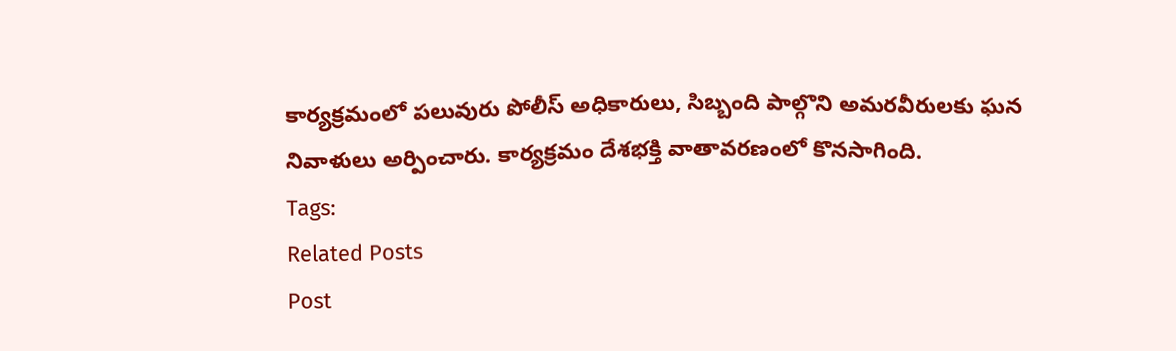కార్యక్రమంలో పలువురు పోలీస్ అధికారులు, సిబ్బంది పాల్గొని అమరవీరులకు ఘన నివాళులు అర్పించారు. కార్యక్రమం దేశభక్తి వాతావరణంలో కొనసాగింది.
Tags:
Related Posts
Post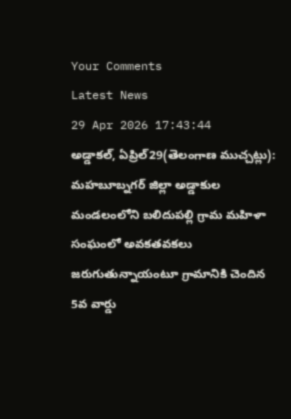Your Comments
Latest News
29 Apr 2026 17:43:44
అడ్డాకల్, ఏప్రిల్29(తెలంగాణ ముచ్చట్లు):
మహబూబ్నగర్ జిల్లా అడ్డాకుల మండలంలోని బలిదుపల్లి గ్రామ మహిళా సంఘంలో అవకతవకలు జరుగుతున్నాయంటూ గ్రామానికి చెందిన 5వ వార్డు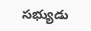సభ్యుడు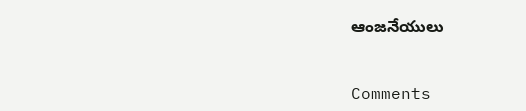ఆంజనేయులు


Comments